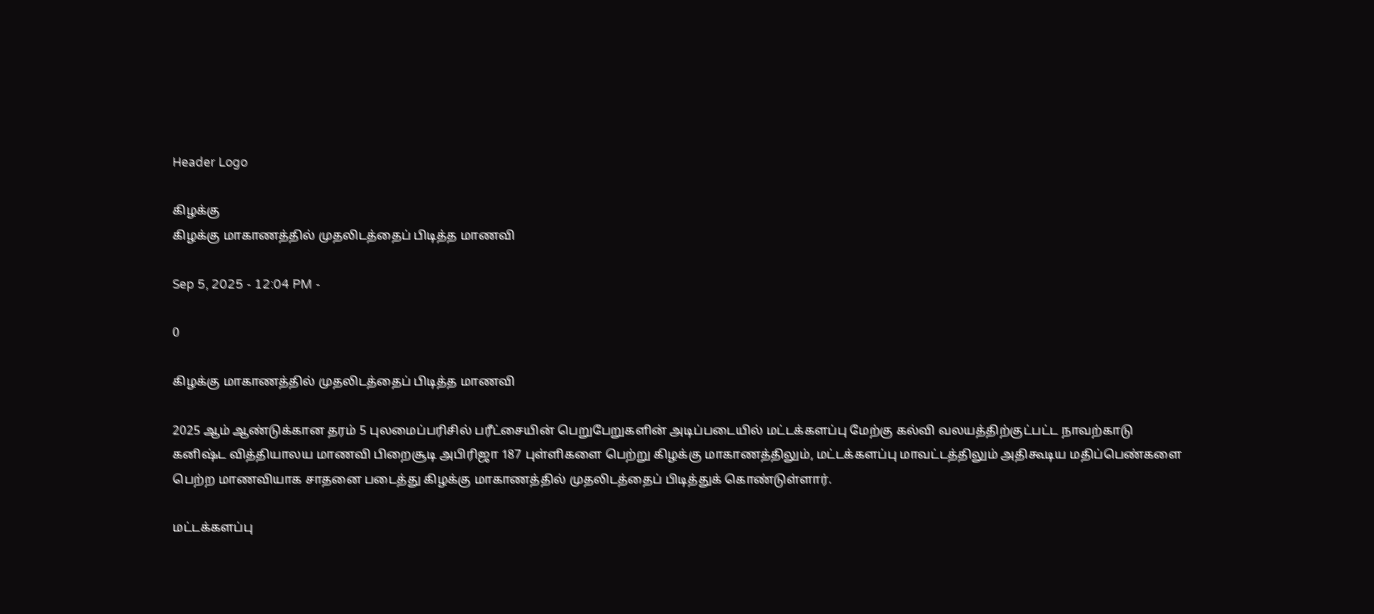Header Logo

கிழக்கு
கிழக்கு மாகாணத்தில் முதலிடத்தைப் பிடித்த மாணவி

Sep 5, 2025 - 12:04 PM -

0

கிழக்கு மாகாணத்தில் முதலிடத்தைப் பிடித்த மாணவி

2025 ஆம் ஆண்டுக்கான தரம் 5 புலமைப்பரிசில் பரீட்சையின் பெறுபேறுகளின் அடிப்படையில் மட்டக்களப்பு மேற்கு கல்வி வலயத்திற்குட்பட்ட நாவற்காடு கனிஷ்ட வித்தியாலய மாணவி பிறைசூடி அபிரிஜா 187 புள்ளிகளை பெற்று கிழக்கு மாகாணத்திலும், மட்டக்களப்பு மாவட்டத்திலும் அதிகூடிய மதிப்பெண்களை பெற்ற மாணவியாக சாதனை படைத்து கிழக்கு மாகாணத்தில் முதலிடத்தைப் பிடித்துக் கொண்டுள்ளார்.

மட்டக்களப்பு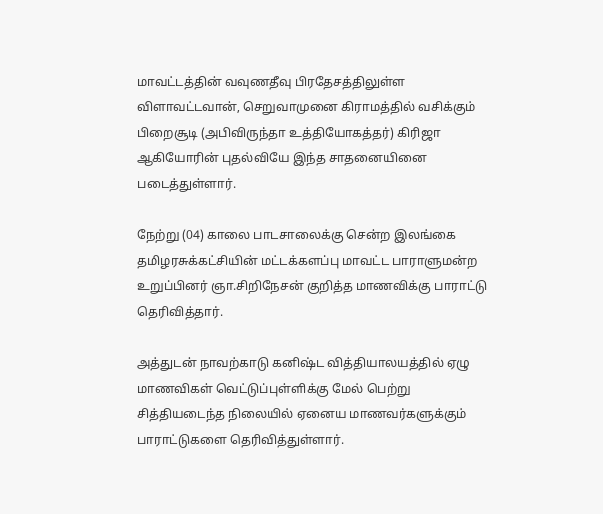மாவட்டத்தின் வவுணதீவு பிரதேசத்திலுள்ள விளாவட்டவான், செறுவாமுனை கிராமத்தில் வசிக்கும் பிறைசூடி (அபிவிருந்தா உத்தியோகத்தர்) கிரிஜா ஆகியோரின் புதல்வியே இந்த சாதனையினை படைத்துள்ளார்.

நேற்று (04) காலை பாடசாலைக்கு சென்ற இலங்கை தமிழரசுக்கட்சியின் மட்டக்களப்பு மாவட்ட பாராளுமன்ற உறுப்பினர் ஞா.சிறிநேசன் குறித்த மாணவிக்கு பாராட்டு தெரிவித்தார்.

அத்துடன் நாவற்காடு கனிஷ்ட வித்தியாலயத்தில் ஏழு மாணவிகள் வெட்டுப்புள்ளிக்கு மேல் பெற்று சித்தியடைந்த நிலையில் ஏனைய மாணவர்களுக்கும் பாராட்டுகளை தெரிவித்துள்ளார்.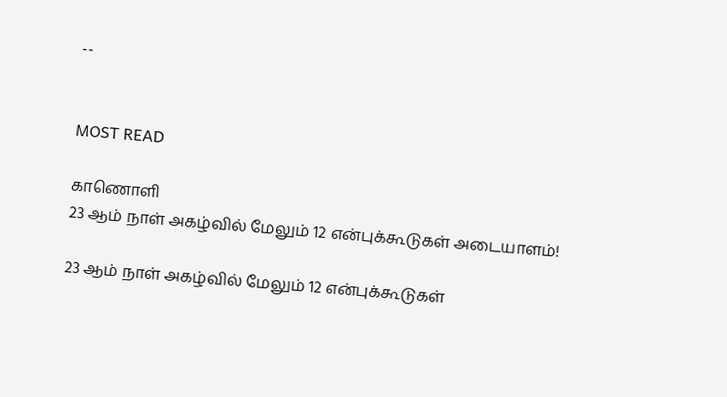--


MOST READ

காணொளி
23 ஆம் நாள் அகழ்வில் மேலும் 12 என்புக்கூடுகள் அடையாளம்!

23 ஆம் நாள் அகழ்வில் மேலும் 12 என்புக்கூடுகள்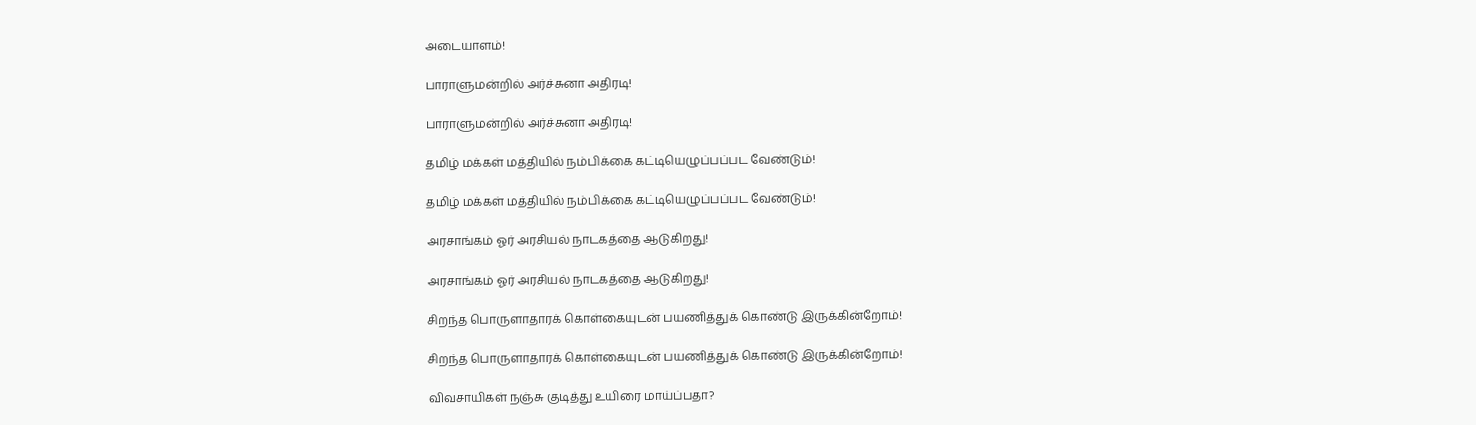அடையாளம்!

பாராளுமன்றில் அர்ச்சுனா அதிரடி!

பாராளுமன்றில் அர்ச்சுனா அதிரடி!

தமிழ் மக்கள் மத்தியில் நம்பிக்கை கட்டியெழுப்பப்பட வேண்டும்!

தமிழ் மக்கள் மத்தியில் நம்பிக்கை கட்டியெழுப்பப்பட வேண்டும்!

அரசாங்கம் ஓர் அரசியல் நாடகத்தை ஆடுகிறது!

அரசாங்கம் ஓர் அரசியல் நாடகத்தை ஆடுகிறது!

சிறந்த பொருளாதாரக் கொள்கையுடன் பயணித்துக் கொண்டு இருக்கின்றோம்!

சிறந்த பொருளாதாரக் கொள்கையுடன் பயணித்துக் கொண்டு இருக்கின்றோம்!

விவசாயிகள் நஞ்சு குடித்து உயிரை மாய்ப்பதா?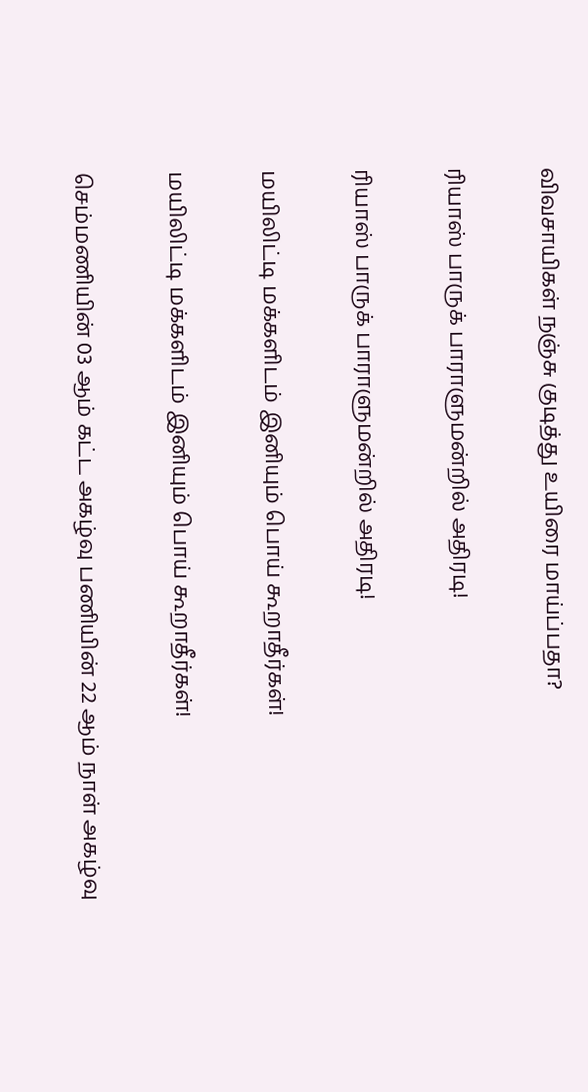விவசாயிகள் நஞ்சு குடித்து உயிரை மாய்ப்பதா?

ரியாஸ் பாருக் பாராளுமன்றில் அதிரடி!

ரியாஸ் பாருக் பாராளுமன்றில் அதிரடி!

மயிலிட்டி மக்களிடம் இனியும் பொய் கூறாதீர்கள்!

மயிலிட்டி மக்களிடம் இனியும் பொய் கூறாதீர்கள்!

செம்மணியின் 03 ஆம் கட்ட அகழ்வு பணியின் 22 ஆம் நாள் அகழ்வு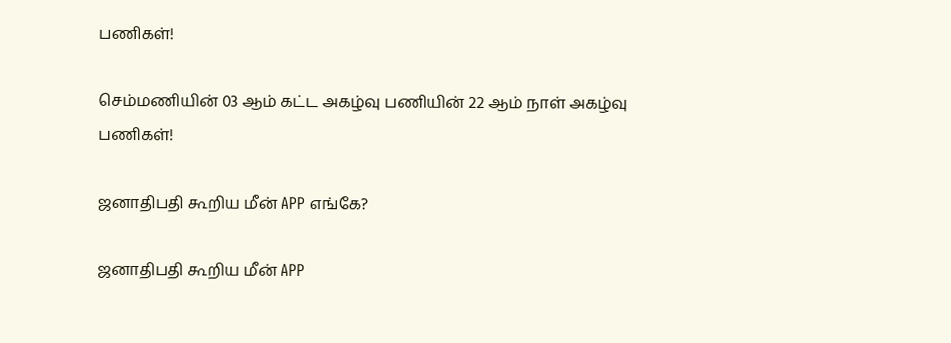பணிகள்!

செம்மணியின் 03 ஆம் கட்ட அகழ்வு பணியின் 22 ஆம் நாள் அகழ்வு பணிகள்!

ஜனாதிபதி கூறிய மீன் APP எங்கே?

ஜனாதிபதி கூறிய மீன் APP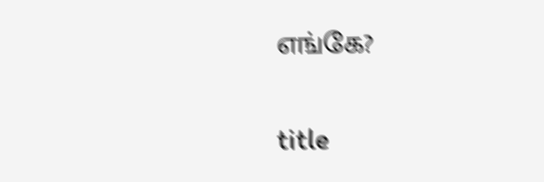எங்கே?

title